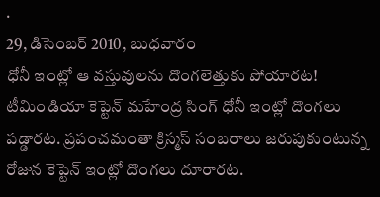.
29, డిసెంబర్ 2010, బుధవారం
ధోనీ ఇంట్లో ఆ వస్తువులను దొంగలెత్తుకు పోయారట!
టీమిండియా కెప్టెన్ మహేంద్ర సింగ్ ధోనీ ఇంట్లో దొంగలు పడ్డారట. ప్రపంచమంతా క్రిస్మస్ సంబరాలు జరుపుకుంటున్న రోజున కెప్టెన్ ఇంట్లో దొంగలు దూరారట.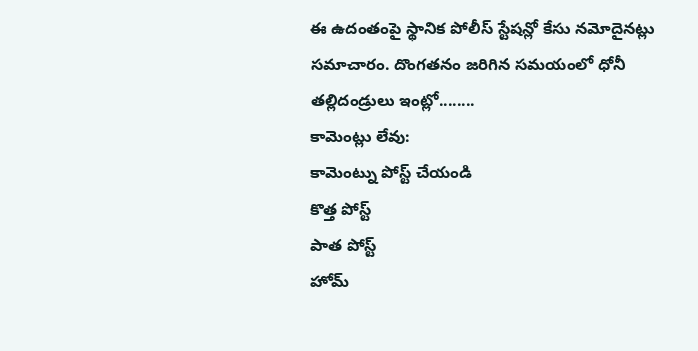ఈ ఉదంతంపై స్థానిక పోలీస్ స్టేషన్లో కేసు నమోదైనట్లు సమాచారం. దొంగతనం జరిగిన సమయంలో ధోనీ తల్లిదండ్రులు ఇంట్లో........
కామెంట్లు లేవు:
కామెంట్ను పోస్ట్ చేయండి
కొత్త పోస్ట్
పాత పోస్ట్
హోమ్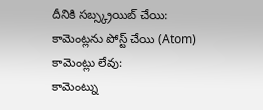దీనికి సబ్స్క్రయిబ్ చేయి:
కామెంట్లను పోస్ట్ చేయి (Atom)
కామెంట్లు లేవు:
కామెంట్ను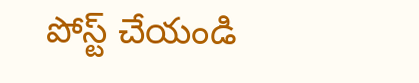పోస్ట్ చేయండి